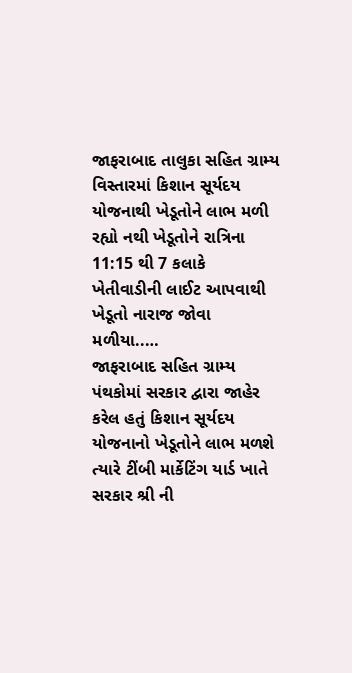જાફરાબાદ તાલુકા સહિત ગ્રામ્ય વિસ્તારમાં કિશાન સૂર્યદય યોજનાથી ખેડૂતોને લાભ મળી રહ્યો નથી ખેડૂતોને રાત્રિના 11:15 થી 7 કલાકે ખેતીવાડીની લાઈટ આપવાથી ખેડૂતો નારાજ જોવા મળીયા..…
જાફરાબાદ સહિત ગ્રામ્ય પંથકોમાં સરકાર દ્વારા જાહેર કરેલ હતું કિશાન સૂર્યદય યોજનાનો ખેડૂતોને લાભ મળશે ત્યારે ટીંબી માર્કેટિંગ યાર્ડ ખાતે સરકાર શ્રી ની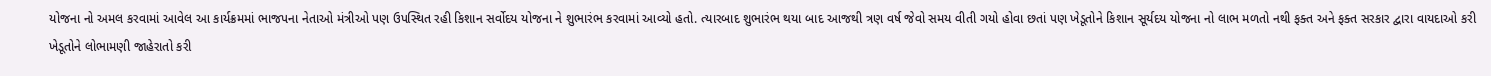યોજના નો અમલ કરવામાં આવેલ આ કાર્યક્રમમાં ભાજપના નેતાઓ મંત્રીઓ પણ ઉપસ્થિત રહી કિશાન સર્વોદય યોજના ને શુભારંભ કરવામાં આવ્યો હતો. ત્યારબાદ શુભારંભ થયા બાદ આજથી ત્રણ વર્ષ જેવો સમય વીતી ગયો હોવા છતાં પણ ખેડૂતોને કિશાન સૂર્યદય યોજના નો લાભ મળતો નથી ફક્ત અને ફક્ત સરકાર દ્વારા વાયદાઓ કરી ખેડૂતોને લોભામણી જાહેરાતો કરી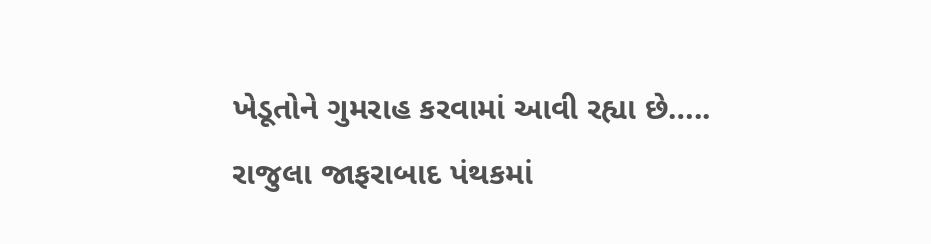ખેડૂતોને ગુમરાહ કરવામાં આવી રહ્યા છે…..
રાજુલા જાફરાબાદ પંથકમાં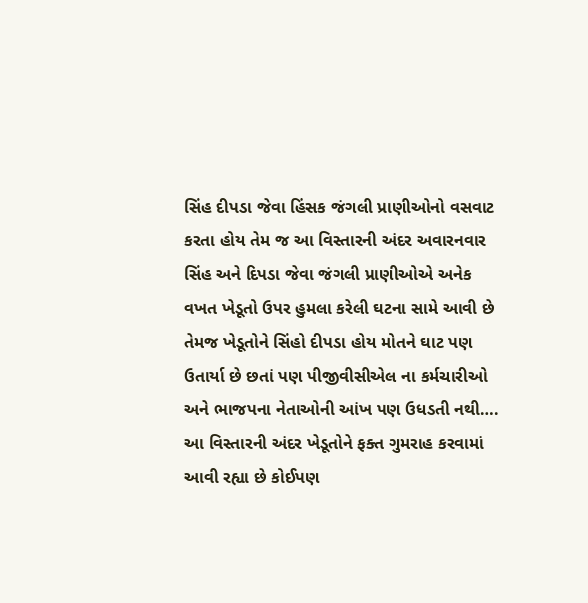સિંહ દીપડા જેવા હિંસક જંગલી પ્રાણીઓનો વસવાટ કરતા હોય તેમ જ આ વિસ્તારની અંદર અવારનવાર સિંહ અને દિપડા જેવા જંગલી પ્રાણીઓએ અનેક વખત ખેડૂતો ઉપર હુમલા કરેલી ઘટના સામે આવી છે તેમજ ખેડૂતોને સિંહો દીપડા હોય મોતને ઘાટ પણ ઉતાર્યા છે છતાં પણ પીજીવીસીએલ ના કર્મચારીઓ અને ભાજપના નેતાઓની આંખ પણ ઉધડતી નથી….
આ વિસ્તારની અંદર ખેડૂતોને ફક્ત ગુમરાહ કરવામાં આવી રહ્યા છે કોઈપણ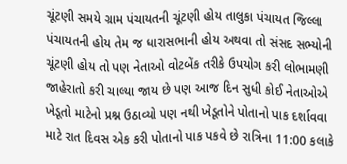ચૂંટણી સમયે ગ્રામ પંચાયતની ચૂંટણી હોય તાલુકા પંચાયત જિલ્લા પંચાયતની હોય તેમ જ ધારાસભાની હોય અથવા તો સંસદ સભ્યોની ચૂંટણી હોય તો પણ નેતાઓ વોટબેંક તરીકે ઉપયોગ કરી લોભામણી જાહેરાતો કરી ચાલ્યા જાય છે પણ આજ દિન સુધી કોઈ નેતાઓએ ખેડૂતો માટેનો પ્રશ્ન ઉઠાવ્યો પણ નથી ખેડૂતોને પોતાનો પાક દર્શાવવા માટે રાત દિવસ એક કરી પોતાનો પાક પકવે છે રાત્રિના 11:00 કલાકે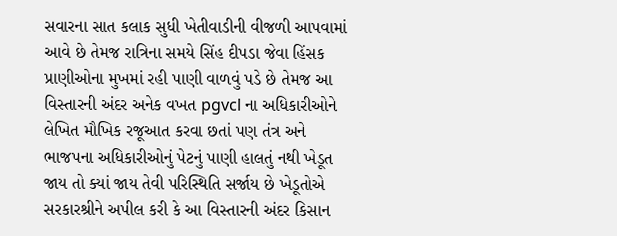સવારના સાત કલાક સુધી ખેતીવાડીની વીજળી આપવામાં આવે છે તેમજ રાત્રિના સમયે સિંહ દીપડા જેવા હિંસક પ્રાણીઓના મુખમાં રહી પાણી વાળવું પડે છે તેમજ આ વિસ્તારની અંદર અનેક વખત pgvcl ના અધિકારીઓને લેખિત મૌખિક રજૂઆત કરવા છતાં પણ તંત્ર અને ભાજપના અધિકારીઓનું પેટનું પાણી હાલતું નથી ખેડૂત જાય તો ક્યાં જાય તેવી પરિસ્થિતિ સર્જાય છે ખેડૂતોએ સરકારશ્રીને અપીલ કરી કે આ વિસ્તારની અંદર કિસાન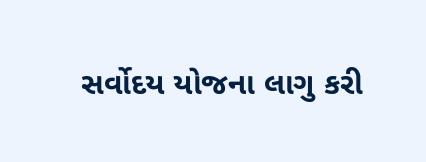સર્વોદય યોજના લાગુ કરી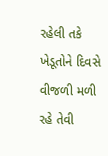રહેલી તકે ખેડૂતોને દિવસે વીજળી મળી રહે તેવી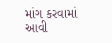માંગ કરવામાં આવી